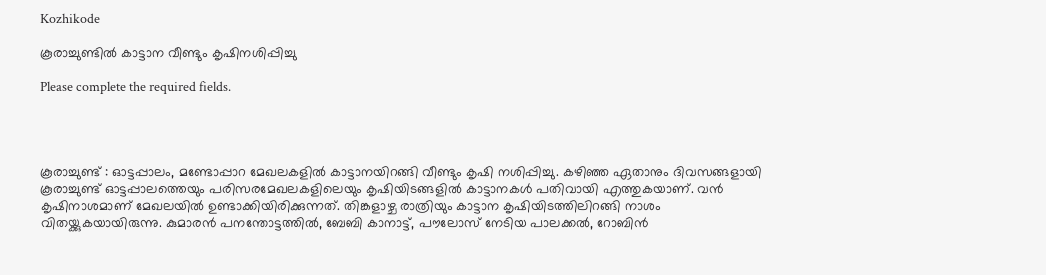Kozhikode

കൂരാച്ചുണ്ടിൽ കാട്ടാന വീണ്ടും കൃഷിനശിപ്പിച്ചു

Please complete the required fields.




കൂരാച്ചുണ്ട് : ഓട്ടപ്പാലം, മണ്ടോപ്പാറ മേഖലകളിൽ കാട്ടാനയിറങ്ങി വീണ്ടും കൃഷി നശിപ്പിച്ചു. കഴിഞ്ഞ ഏതാനും ദിവസങ്ങളായി കൂരാച്ചുണ്ട് ഓട്ടപ്പാലത്തെയും പരിസരമേഖലകളിലെയും കൃഷിയിടങ്ങളിൽ കാട്ടാനകൾ പതിവായി എത്തുകയാണ്. വൻ കൃഷിനാശമാണ് മേഖലയിൽ ഉണ്ടാക്കിയിരിക്കുന്നത്. തിങ്കളാഴ്ച രാത്രിയും കാട്ടാന കൃഷിയിടത്തിലിറങ്ങി നാശം വിതയ്ക്കുകയായിരുന്നു. കുമാരൻ പനന്തോട്ടത്തിൽ, ബേബി കാനാട്ട്, പൗലോസ് നേടിയ പാലക്കൽ, റോബിൻ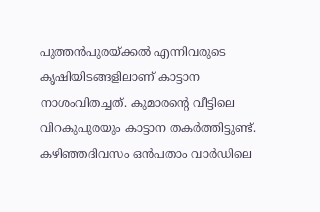പുത്തൻപുരയ്ക്കൽ എന്നിവരുടെ കൃഷിയിടങ്ങളിലാണ് കാട്ടാന നാശംവിതച്ചത്. കുമാരന്റെ വീട്ടിലെ വിറകുപുരയും കാട്ടാന തകർത്തിട്ടുണ്ട്. കഴിഞ്ഞദിവസം ഒൻപതാം വാർഡിലെ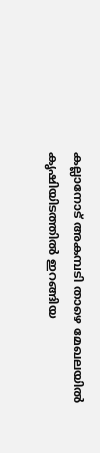കല്ലാനോട് അകമ്പടി താഴെ മേഖലയിൽ കൃഷിയിടത്തിൽ ഇറങ്ങിയ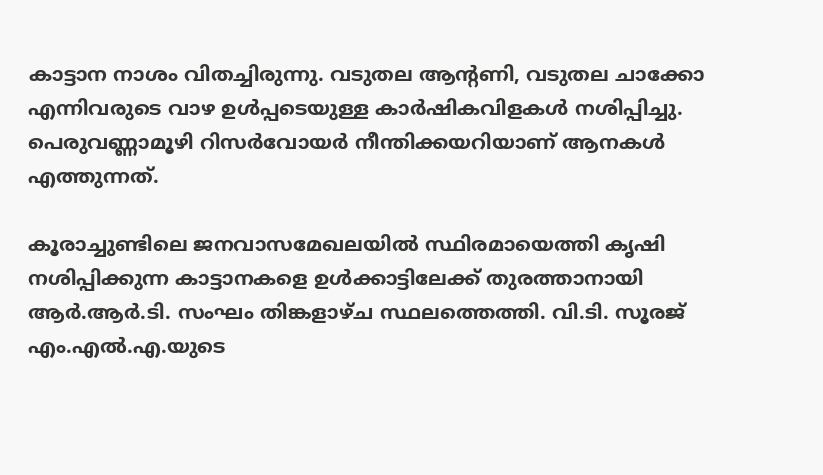കാട്ടാന നാശം വിതച്ചിരുന്നു. വടുതല ആന്റണി, വടുതല ചാക്കോ എന്നിവരുടെ വാഴ ഉൾപ്പടെയുള്ള കാർഷികവിളകൾ നശിപ്പിച്ചു. പെരുവണ്ണാമൂഴി റിസർവോയർ നീന്തിക്കയറിയാണ് ആനകൾ എത്തുന്നത്.

കൂരാച്ചുണ്ടിലെ ജനവാസമേഖലയിൽ സ്ഥിരമായെത്തി കൃഷി നശിപ്പിക്കുന്ന കാട്ടാനകളെ ഉൾക്കാട്ടിലേക്ക് തുരത്താനായി ആർ.ആർ.ടി. സംഘം തിങ്കളാഴ്ച സ്ഥലത്തെത്തി. വി.ടി. സൂരജ് എം.എൽ.എ.യുടെ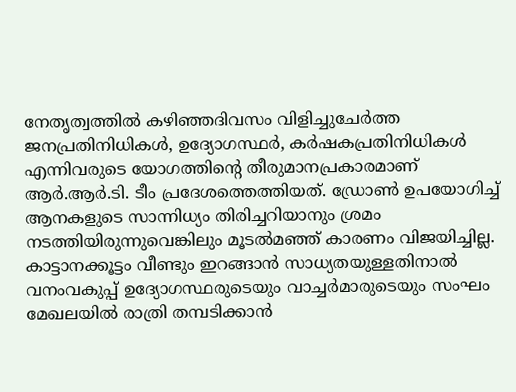നേതൃത്വത്തിൽ കഴിഞ്ഞദിവസം വിളിച്ചുചേർത്ത ജനപ്രതിനിധികൾ, ഉദ്യോഗസ്ഥർ, കർഷകപ്രതിനിധികൾ എന്നിവരുടെ യോഗത്തിന്റെ തീരുമാനപ്രകാരമാണ് ആർ.ആർ.ടി. ടീം പ്രദേശത്തെത്തിയത്. ഡ്രോൺ ഉപയോഗിച്ച് ആനകളുടെ സാന്നിധ്യം തിരിച്ചറിയാനും ശ്രമം നടത്തിയിരുന്നുവെങ്കിലും മൂടൽമഞ്ഞ് കാരണം വിജയിച്ചില്ല. കാട്ടാനക്കൂട്ടം വീണ്ടും ഇറങ്ങാൻ സാധ്യതയുള്ളതിനാൽ വനംവകുപ്പ് ഉദ്യോഗസ്ഥരുടെയും വാച്ചർമാരുടെയും സംഘം മേഖലയിൽ രാത്രി തമ്പടിക്കാൻ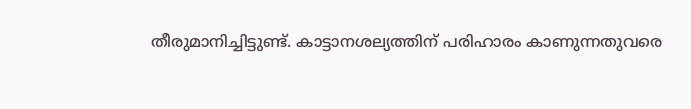തീരുമാനിച്ചിട്ടുണ്ട്. കാട്ടാനശല്യത്തിന് പരിഹാരം കാണുന്നതുവരെ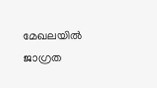മേഖലയിൽ ജാഗ്രത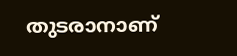തുടരാനാണ്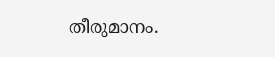തീരുമാനം.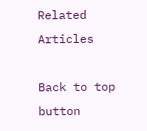Related Articles

Back to top button